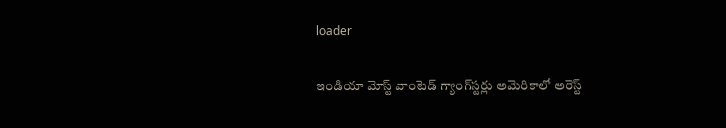loader

ఇండియా మోస్ట్ వాంటెడ్ గ్యాంగ్‌స్టర్లు అమెరికాలో అరెస్ట్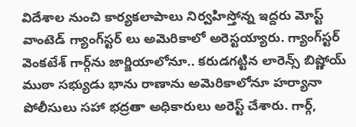విదేశాల నుంచి కార్యకలాపాలు నిర్వహిస్తోన్న ఇద్దరు మోస్ట్ వాంటెడ్ గ్యాంగ్‌స్టర్ లు అమెరికాలో అరెస్టయ్యారు. గ్యాంగ్‌స్టర్ వెంకటేశ్ గార్గ్‌ను జార్జియాలోనూ.. కరుడగట్టిన లారెన్స్ బిష్ణోయ్ ముఠా సభ్యుడు భాను రాణాను అమెరికాలోనూ హర్యానా పోలీసులు సహా భద్రతా అధికారులు అరెస్ట్ చేశారు. గార్గ్,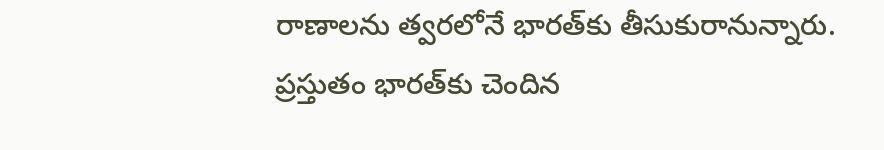రాణాలను త్వరలోనే భారత్‌కు తీసుకురానున్నారు. ప్రస్తుతం భారత్‌కు చెందిన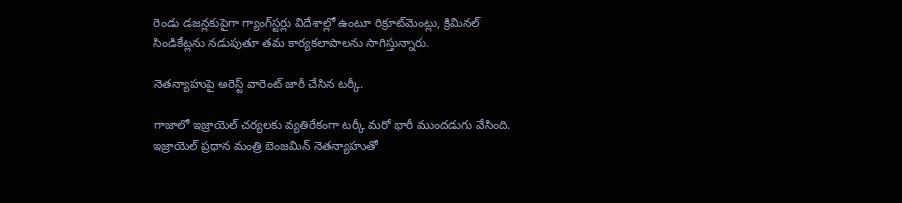రెండు డజన్లకుపైగా గ్యాంగ్‌స్టర్లు విదేశాల్లో ఉంటూ రిక్రూట్‌మెంట్లు, క్రిమినల్ సిండికేట్లను నడుపుతూ తమ కార్యకలాపాలను సాగిస్తున్నారు.

నెతన్యాహుపై అరెస్ట్ వారెంట్ జారీ చేసిన టర్కీ.

గాజాలో ఇజ్రాయెల్ చర్యలకు వ్యతిరేకంగా టర్కీ మరో భారీ ముందడుగు వేసింది. ఇజ్రాయెల్ ప్రధాన మంత్రి బెంజమిన్ నెతన్యాహుతో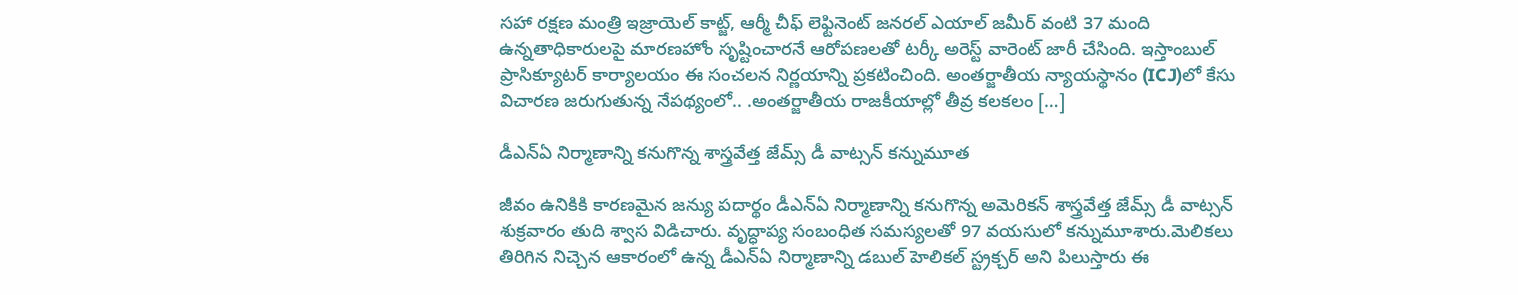సహా రక్షణ మంత్రి ఇజ్రాయెల్ కాట్జ్, ఆర్మీ చీఫ్ లెఫ్టినెంట్ జనరల్ ఎయాల్ జమీర్ వంటి 37 మంది ఉన్నతాధికారులపై మారణహోం సృష్టించారనే ఆరోపణలతో టర్కీ అరెస్ట్ వారెంట్ జారీ చేసింది. ఇస్తాంబుల్ ప్రాసిక్యూటర్ కార్యాలయం ఈ సంచలన నిర్ణయాన్ని ప్రకటించింది. అంతర్జాతీయ న్యాయస్థానం (ICJ)లో కేసు విచారణ జరుగుతున్న నేపథ్యంలో.. .అంతర్జాతీయ రాజకీయాల్లో తీవ్ర కలకలం […]

డీఎన్ఏ నిర్మాణాన్ని కనుగొన్న శాస్త్రవేత్త జేమ్స్ డీ వాట్సన్ కన్నుమూత

జీవం ఉనికికి కారణమైన జన్యు పదార్థం డీఎన్ఏ నిర్మాణాన్ని కనుగొన్న అమెరికన్ శాస్త్రవేత్త జేమ్స్ డీ వాట్సన్ శుక్రవారం తుది శ్వాస విడిచారు. వృద్ధాప్య సంబంధిత సమస్యలతో 97 వయసులో కన్నుమూశారు.మెలికలు తిరిగిన నిచ్చెన ఆకారంలో ఉన్న డీఎన్ఏ నిర్మాణాన్ని డబుల్ హెలికల్ స్ట్రక్చర్ అని పిలుస్తారు ఈ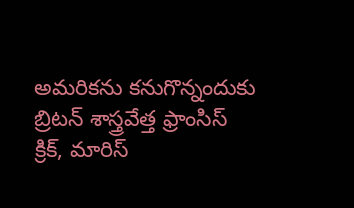అమరికను కనుగొన్నందుకు బ్రిటన్ శాస్త్రవేత్త ఫ్రాంసిస్ క్రిక్‌‌, మారిస్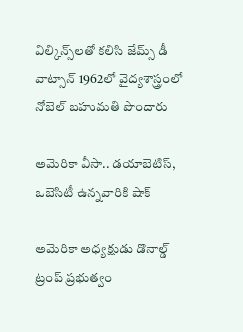విల్కిన్స్‌లతో కలిసి జేమ్స్ డీ వాట్సాన్ 1962లో వైద్యశాస్త్రంలో నోబెల్ బహుమతి పొందారు

అమెరికా వీసా.. డయాబెటిస్‌, ఒబెసిటీ ఉన్నవారికి షాక్

అమెరికా అధ్యక్షుడు డొనాల్డ్ ట్రంప్‌ ప్రభుత్వం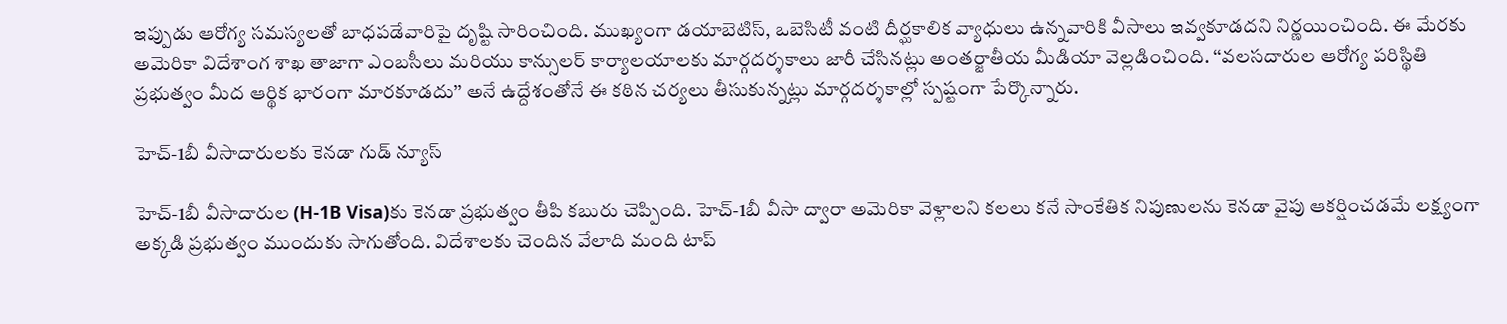ఇప్పుడు ఆరోగ్య సమస్యలతో బాధపడేవారిపై దృష్టి సారించింది. ముఖ్యంగా డయాబెటిస్‌, ఒబెసిటీ వంటి దీర్ఘకాలిక వ్యాధులు ఉన్నవారికి వీసాలు ఇవ్వకూడదని నిర్ణయించింది. ఈ మేరకు అమెరికా విదేశాంగ శాఖ తాజాగా ఎంబసీలు మరియు కాన్సులర్‌ కార్యాలయాలకు మార్గదర్శకాలు జారీ చేసినట్లు అంతర్జాతీయ మీడియా వెల్లడించింది. ‘‘వలసదారుల ఆరోగ్య పరిస్థితి ప్రభుత్వం మీద ఆర్థిక భారంగా మారకూడదు’’ అనే ఉద్దేశంతోనే ఈ కఠిన చర్యలు తీసుకున్నట్లు మార్గదర్శకాల్లో స్పష్టంగా పేర్కొన్నారు.

హెచ్-1బీ వీసాదారులకు కెనడా గుడ్ న్యూస్

హెచ్‌-1బీ వీసాదారుల (H-1B Visa)కు కెనడా ప్రభుత్వం తీపి కబురు చెప్పింది. హెచ్‌-1బీ వీసా ద్వారా అమెరికా వెళ్లాలని కలలు కనే సాంకేతిక నిపుణులను కెనడా వైపు ఆకర్షించడమే లక్ష్యంగా అక్కడి ప్రభుత్వం ముందుకు సాగుతోంది. విదేశాలకు చెందిన వేలాది మంది టాప్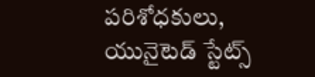పరిశోధకులు, యునైటెడ్ స్టేట్స్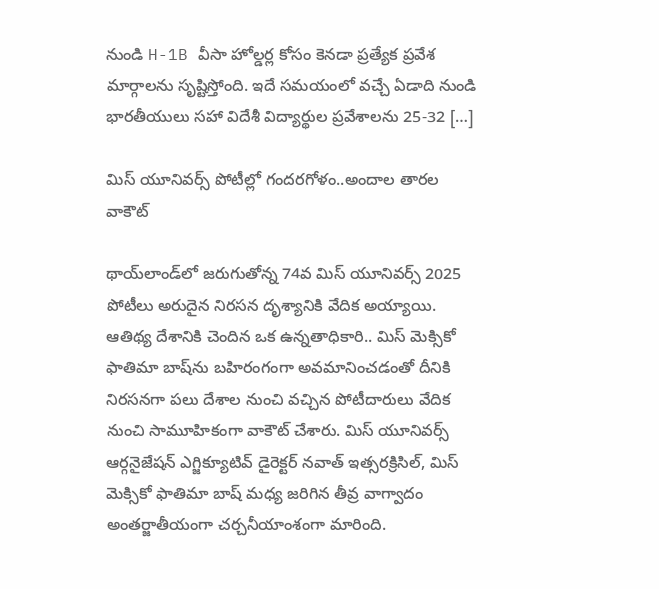నుండి H-1B వీసా హోల్డర్ల కోసం కెనడా ప్రత్యేక ప్రవేశ మార్గాలను సృష్టిస్తోంది. ఇదే సమయంలో వచ్చే ఏడాది నుండి భారతీయులు సహా విదేశీ విద్యార్థుల ప్రవేశాలను 25-32 […]

మిస్ యూనివర్స్ పోటీల్లో గందరగోళం..అందాల తారల వాకౌట్

థాయ్‌లాండ్‌లో జరుగుతోన్న 74వ మిస్ యూనివర్స్ 2025 పోటీలు అరుదైన నిరసన దృశ్యానికి వేదిక అయ్యాయి. ఆతిథ్య దేశానికి చెందిన ఒక ఉన్నతాధికారి.. మిస్ మెక్సికో ఫాతిమా బాష్‌ను బహిరంగంగా అవమానించడంతో దీనికి నిరసనగా పలు దేశాల నుంచి వచ్చిన పోటీదారులు వేదిక నుంచి సామూహికంగా వాకౌట్ చేశారు. మిస్ యూనివర్స్ ఆర్గనైజేషన్ ఎగ్జిక్యూటివ్ డైరెక్టర్ నవాత్ ఇత్సరక్రిసిల్, మిస్ మెక్సికో ఫాతిమా బాష్ మధ్య జరిగిన తీవ్ర వాగ్వాదం అంతర్జాతీయంగా చర్చనీయాంశంగా మారింది.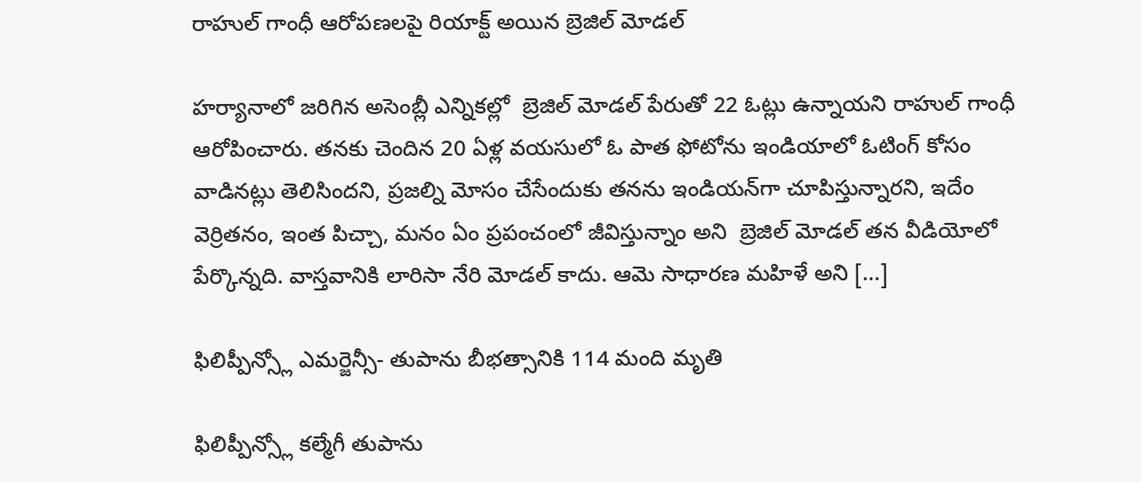రాహుల్ గాంధీ ఆరోప‌ణ‌ల‌పై రియాక్ట్ అయిన బ్రెజిల్ మోడ‌ల్

హ‌ర్యానాలో జ‌రిగిన అసెంబ్లీ ఎన్నిక‌ల్లో  బ్రెజిల్ మోడ‌ల్ పేరుతో 22 ఓట్లు ఉన్నాయ‌ని రాహుల్ గాంధీ ఆరోపించారు. త‌న‌కు చెందిన 20 ఏళ్ల వ‌య‌సులో ఓ పాత ఫోటోను ఇండియాలో ఓటింగ్ కోసం వాడిన‌ట్లు తెలిసింద‌ని, ప్ర‌జ‌ల్ని మోసం చేసేందుకు త‌న‌ను ఇండియ‌న్‌గా చూపిస్తున్నార‌ని, ఇదేం వెర్రిత‌నం, ఇంత పిచ్చా, మ‌నం ఏం ప్ర‌పంచంలో జీవిస్తున్నాం అని  బ్రెజిల్ మోడ‌ల్ త‌న వీడియోలో పేర్కొన్న‌ది. వాస్త‌వానికి లారిసా నేరి మోడ‌ల్ కాదు. ఆమె సాధార‌ణ మ‌హిళే అని […]

ఫిలిప్పీన్స్లో ఎమర్జెన్సీ- తుపాను బీభత్సానికి 114 మంది మృతి

ఫిలిప్పీన్స్లో కల్మేగీ తుపాను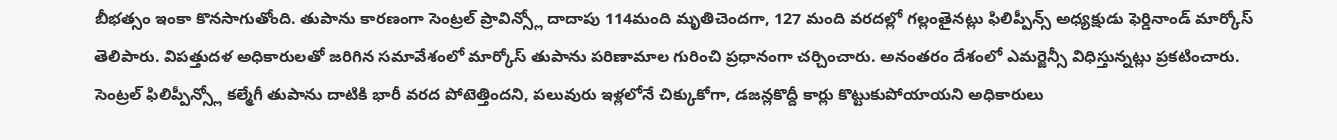బీభత్సం ఇంకా కొనసాగుతోంది. తుపాను కారణంగా సెంట్రల్ ప్రావిన్స్లో దాదాపు 114మంది మృతిచెందగా, 127 మంది వరదల్లో గల్లంతైనట్లు ఫిలిప్పీన్స్ అధ్యక్షుడు ఫెర్డినాండ్ మార్కోస్ తెలిపారు. విపత్తుదళ అధికారులతో జరిగిన సమావేశంలో మార్కోస్ తుపాను పరిణామాల గురించి ప్రధానంగా చర్చించారు. అనంతరం దేశంలో ఎమర్జెన్సీ విధిస్తున్నట్లు ప్రకటించారు. సెంట్రల్ ఫిలిప్పీన్స్లో కల్మేగీ తుపాను దాటికి భారీ వరద పోటెత్తిందని, పలువురు ఇళ్లలోనే చిక్కుకోగా, డజన్లకొద్దీ కార్లు కొట్టుకుపోయాయని అధికారులు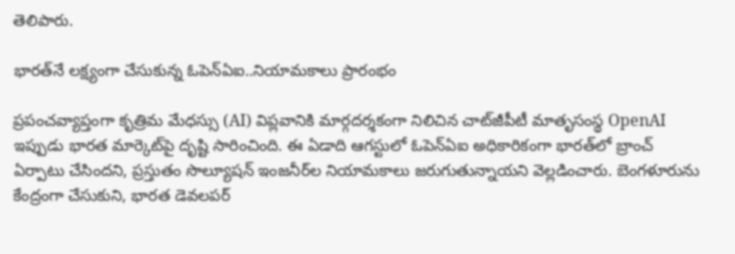తెలిపారు.

భారత్‌నే లక్ష్యంగా చేసుకున్న ఓపెన్‌ఏఐ..నియామకాలు ప్రారంభం

ప్రపంచవ్యాప్తంగా కృత్రిమ మేధస్సు (AI) విప్లవానికి మార్గదర్శకంగా నిలిచిన చాట్‌జీపీటీ మాతృసంస్థ OpenAI ఇప్పుడు భారత మార్కెట్‌పై దృష్టి సారించింది. ఈ ఏడాది ఆగస్టులో ఓపెన్‌ఏఐ అధికారికంగా భారత్‌లో బ్రాంచ్‌ ఏర్పాటు చేసిందని, ప్రస్తుతం సొల్యూషన్‌ ఇంజనీర్‌ల నియామకాలు జరుగుతున్నాయని వెల్లడించారు. బెంగళూరును కేంద్రంగా చేసుకుని, భారత డెవలపర్‌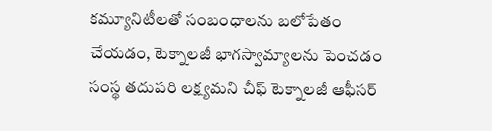కమ్యూనిటీలతో సంబంధాలను బలోపేతం చేయడం, టెక్నాలజీ భాగస్వామ్యాలను పెంచడం సంస్థ తదుపరి లక్ష్యమని చీఫ్‌ టెక్నాలజీ ఆఫీసర్‌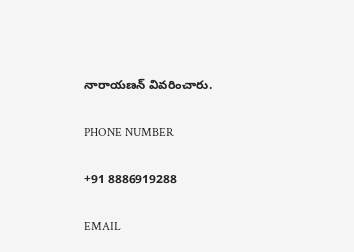నారాయణన్‌ వివరించారు.

PHONE NUMBER

+91 8886919288

EMAIL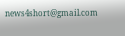news4short@gmail.com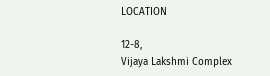LOCATION

12-8,
Vijaya Lakshmi Complex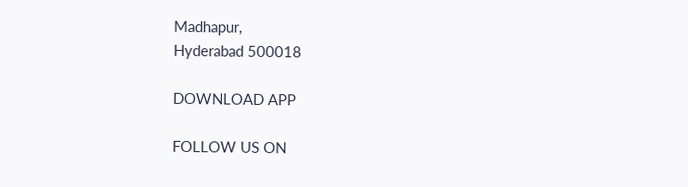Madhapur,
Hyderabad 500018

DOWNLOAD APP

FOLLOW US ON